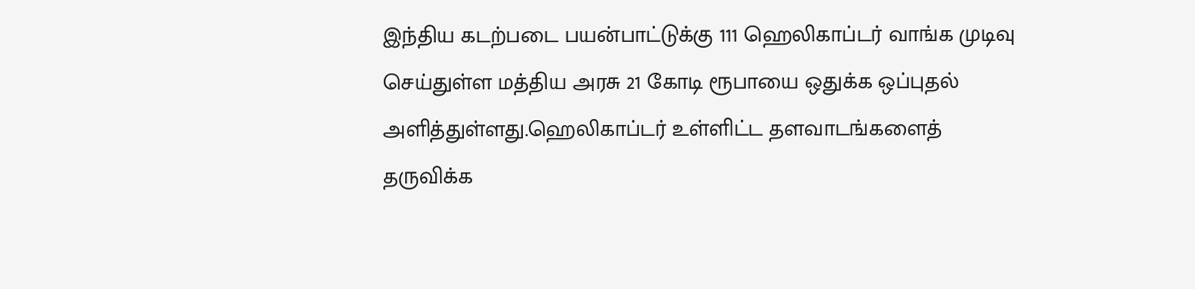இந்திய கடற்படை பயன்பாட்டுக்கு 111 ஹெலிகாப்டர் வாங்க முடிவு செய்துள்ள மத்திய அரசு 21 கோடி ரூபாயை ஒதுக்க ஒப்புதல் அளித்துள்ளது.ஹெலிகாப்டர் உள்ளிட்ட தளவாடங்களைத் தருவிக்க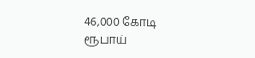46,000 கோடி ரூபாய்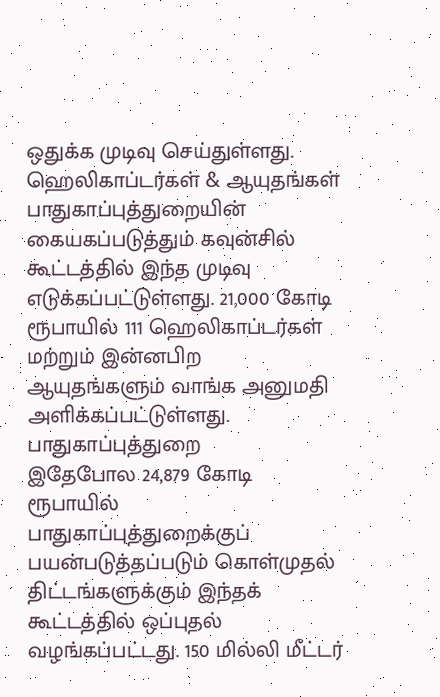ஒதுக்க முடிவு செய்துள்ளது.
ஹெலிகாப்டர்கள் & ஆயுதங்கள்
பாதுகாப்புத்துறையின் கையகப்படுத்தும் கவுன்சில் கூட்டத்தில் இந்த முடிவு எடுக்கப்பட்டுள்ளது. 21,000 கோடி ரூபாயில் 111 ஹெலிகாப்டர்கள் மற்றும் இன்னபிற ஆயுதங்களும் வாங்க அனுமதி அளிக்கப்பட்டுள்ளது.
பாதுகாப்புத்துறை
இதேபோல 24,879 கோடி ரூபாயில் பாதுகாப்புத்துறைக்குப் பயன்படுத்தப்படும் கொள்முதல் திட்டங்களுக்கும் இந்தக் கூட்டத்தில் ஒப்புதல் வழங்கப்பட்டது. 150 மில்லி மீட்டர்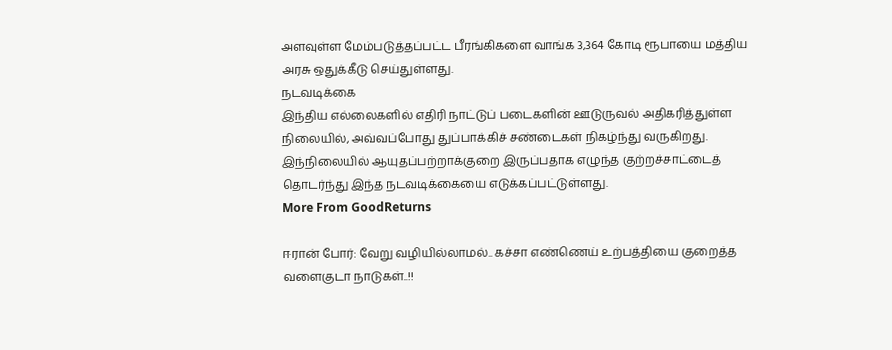அளவுள்ள மேம்படுத்தப்பட்ட பீரங்கிகளை வாங்க 3,364 கோடி ரூபாயை மத்திய அரசு ஒதுக்கீடு செய்துள்ளது.
நடவடிக்கை
இந்திய எல்லைகளில் எதிரி நாட்டுப் படைகளின் ஊடுருவல் அதிகரித்துள்ள நிலையில், அவ்வப்போது துப்பாக்கிச் சண்டைகள் நிகழ்ந்து வருகிறது. இந்நிலையில் ஆயுதப்பற்றாக்குறை இருப்பதாக எழுந்த குற்றச்சாட்டைத் தொடர்ந்து இந்த நடவடிக்கையை எடுக்கப்பட்டுள்ளது.
More From GoodReturns

ஈரான் போர்: வேறு வழியில்லாமல்.. கச்சா எண்ணெய் உற்பத்தியை குறைத்த வளைகுடா நாடுகள்..!!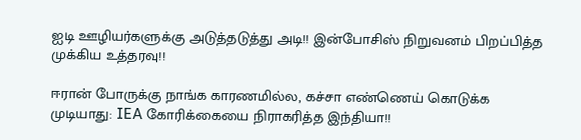ஐடி ஊழியர்களுக்கு அடுத்தடுத்து அடி!! இன்போசிஸ் நிறுவனம் பிறப்பித்த முக்கிய உத்தரவு!!

ஈரான் போருக்கு நாங்க காரணமில்ல, கச்சா எண்ணெய் கொடுக்க முடியாது: IEA கோரிக்கையை நிராகரித்த இந்தியா!!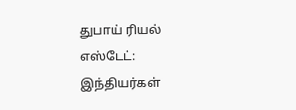துபாய் ரியல் எஸ்டேட்: இந்தியர்கள்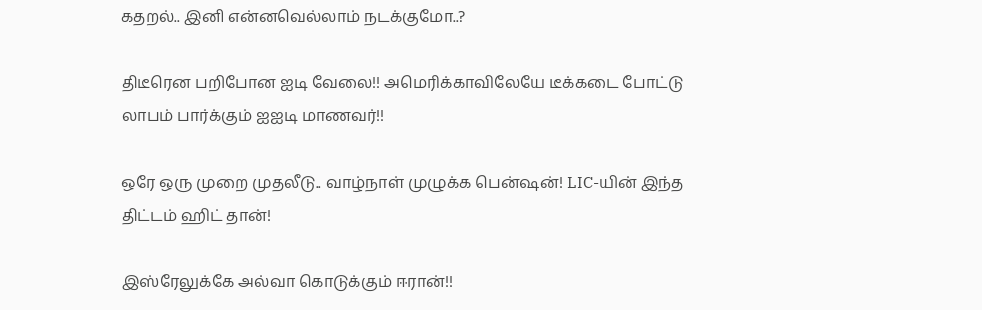கதறல்.. இனி என்னவெல்லாம் நடக்குமோ..?

திடீரென பறிபோன ஐடி வேலை!! அமெரிக்காவிலேயே டீக்கடை போட்டு லாபம் பார்க்கும் ஐஐடி மாணவர்!!

ஒரே ஒரு முறை முதலீடு.. வாழ்நாள் முழுக்க பென்ஷன்! LIC-யின் இந்த திட்டம் ஹிட் தான்!

இஸ்ரேலுக்கே அல்வா கொடுக்கும் ஈரான்!!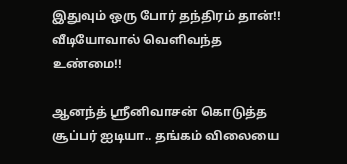இதுவும் ஒரு போர் தந்திரம் தான்!! வீடியோவால் வெளிவந்த உண்மை!!

ஆனந்த் ஸ்ரீனிவாசன் கொடுத்த சூப்பர் ஐடியா.. தங்கம் விலையை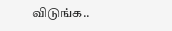விடுங்க..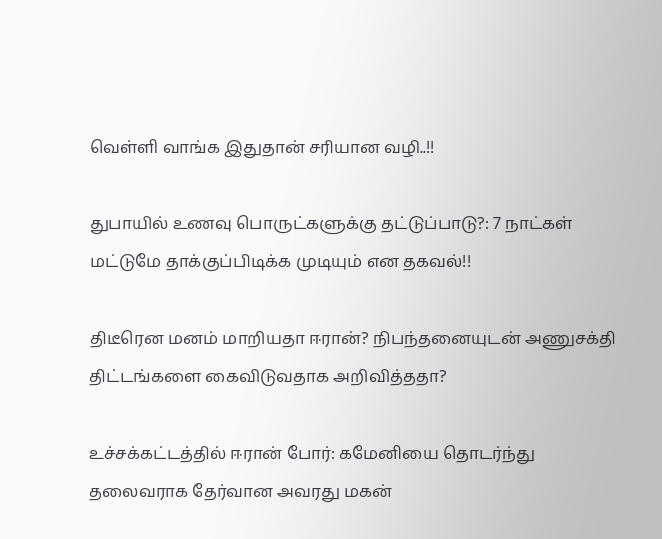வெள்ளி வாங்க இதுதான் சரியான வழி..!!

துபாயில் உணவு பொருட்களுக்கு தட்டுப்பாடு?: 7 நாட்கள் மட்டுமே தாக்குப்பிடிக்க முடியும் என தகவல்!!

திடீரென மனம் மாறியதா ஈரான்? நிபந்தனையுடன் அணுசக்தி திட்டங்களை கைவிடுவதாக அறிவித்ததா?

உச்சக்கட்டத்தில் ஈரான் போர்: கமேனியை தொடர்ந்து தலைவராக தேர்வான அவரது மகன்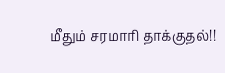மீதும் சரமாரி தாக்குதல்!!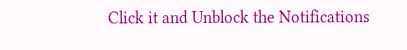Click it and Unblock the Notifications